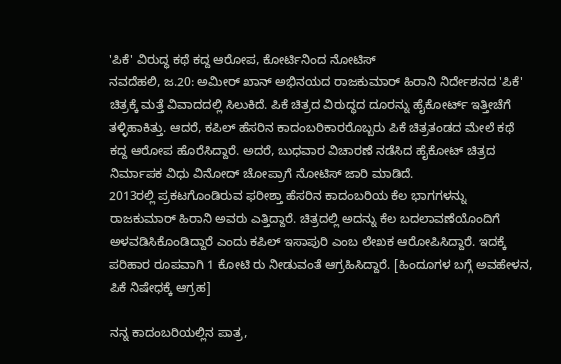'ಪಿಕೆ' ವಿರುದ್ಧ ಕಥೆ ಕದ್ದ ಆರೋಪ, ಕೋರ್ಟಿನಿಂದ ನೋಟಿಸ್
ನವದೆಹಲಿ, ಜ.20: ಅಮೀರ್ ಖಾನ್ ಅಭಿನಯದ ರಾಜಕುಮಾರ್ ಹಿರಾನಿ ನಿರ್ದೇಶನದ 'ಪಿಕೆ' ಚಿತ್ರಕ್ಕೆ ಮತ್ತೆ ವಿವಾದದಲ್ಲಿ ಸಿಲುಕಿದೆ. ಪಿಕೆ ಚಿತ್ರದ ವಿರುದ್ಧದ ದೂರನ್ನು ಹೈಕೋರ್ಟ್ ಇತ್ತೀಚೆಗೆ ತಳ್ಳಿಹಾಕಿತ್ತು. ಆದರೆ, ಕಪಿಲ್ ಹೆಸರಿನ ಕಾದಂಬರಿಕಾರರೊಬ್ಬರು ಪಿಕೆ ಚಿತ್ರತಂಡದ ಮೇಲೆ ಕಥೆ ಕದ್ದ ಆರೋಪ ಹೊರೆಸಿದ್ದಾರೆ. ಅದರೆ, ಬುಧವಾರ ವಿಚಾರಣೆ ನಡೆಸಿದ ಹೈಕೋಟ್ ಚಿತ್ರದ ನಿರ್ಮಾಪಕ ವಿಧು ವಿನೋದ್ ಚೋಪ್ರಾಗೆ ನೋಟಿಸ್ ಜಾರಿ ಮಾಡಿದೆ.
2013ರಲ್ಲಿ ಪ್ರಕಟಗೊಂಡಿರುವ ಫರೀಶ್ತಾ ಹೆಸರಿನ ಕಾದಂಬರಿಯ ಕೆಲ ಭಾಗಗಳನ್ನು ರಾಜಕುಮಾರ್ ಹಿರಾನಿ ಅವರು ಎತ್ತಿದ್ದಾರೆ. ಚಿತ್ರದಲ್ಲಿ ಅದನ್ನು ಕೆಲ ಬದಲಾವಣೆಯೊಂದಿಗೆ ಅಳವಡಿಸಿಕೊಂಡಿದ್ದಾರೆ ಎಂದು ಕಪಿಲ್ ಇಸಾಪುರಿ ಎಂಬ ಲೇಖಕ ಆರೋಪಿಸಿದ್ದಾರೆ. ಇದಕ್ಕೆ ಪರಿಹಾರ ರೂಪವಾಗಿ 1 ಕೋಟಿ ರು ನೀಡುವಂತೆ ಆಗ್ರಹಿಸಿದ್ದಾರೆ. [ಹಿಂದೂಗಳ ಬಗ್ಗೆ ಅವಹೇಳನ, ಪಿಕೆ ನಿಷೇಧಕ್ಕೆ ಆಗ್ರಹ]

ನನ್ನ ಕಾದಂಬರಿಯಲ್ಲಿನ ಪಾತ್ರ,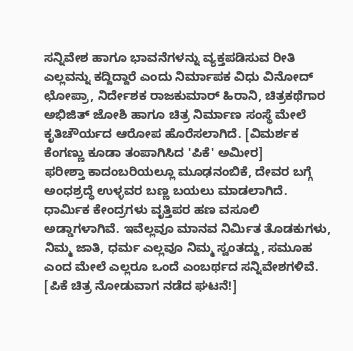ಸನ್ನಿವೇಶ ಹಾಗೂ ಭಾವನೆಗಳನ್ನು ವ್ಯಕ್ತಪಡಿಸುವ ರೀತಿ ಎಲ್ಲವನ್ನು ಕದ್ದಿದ್ದಾರೆ ಎಂದು ನಿರ್ಮಾಪಕ ವಿಧು ವಿನೋದ್ ಛೋಪ್ರಾ, ನಿರ್ದೇಶಕ ರಾಜಕುಮಾರ್ ಹಿರಾನಿ, ಚಿತ್ರಕಥೆಗಾರ ಅಭಿಜಿತ್ ಜೋಶಿ ಹಾಗೂ ಚಿತ್ರ ನಿರ್ಮಾಣ ಸಂಸ್ಥೆ ಮೇಲೆ ಕೃತಿಚೌರ್ಯದ ಆರೋಪ ಹೊರೆಸಲಾಗಿದೆ. [ವಿಮರ್ಶಕ ಕೆಂಗಣ್ಣು ಕೂಡಾ ತಂಪಾಗಿಸಿದ 'ಪಿಕೆ' ಅಮೀರ]
ಫರೀಶ್ತಾ ಕಾದಂಬರಿಯಲ್ಲೂ ಮೂಢನಂಬಿಕೆ, ದೇವರ ಬಗ್ಗೆ ಅಂಧಶ್ರದ್ಧೆ ಉಳ್ಳವರ ಬಣ್ಣ ಬಯಲು ಮಾಡಲಾಗಿದೆ. ಧಾರ್ಮಿಕ ಕೇಂದ್ರಗಳು ವೃತ್ತಿಪರ ಹಣ ವಸೂಲಿ ಅಡ್ಡಾಗಳಾಗಿವೆ. ಇವೆಲ್ಲವೂ ಮಾನವ ನಿರ್ಮಿತ ತೊಡಕುಗಳು, ನಿಮ್ಮ ಜಾತಿ, ಧರ್ಮ ಎಲ್ಲವೂ ನಿಮ್ಮ ಸ್ವಂತದ್ದು, ಸಮೂಹ ಎಂದ ಮೇಲೆ ಎಲ್ಲರೂ ಒಂದೆ ಎಂಬರ್ಥದ ಸನ್ನಿವೇಶಗಳಿವೆ. [ಪಿಕೆ ಚಿತ್ರ ನೋಡುವಾಗ ನಡೆದ ಘಟನೆ!]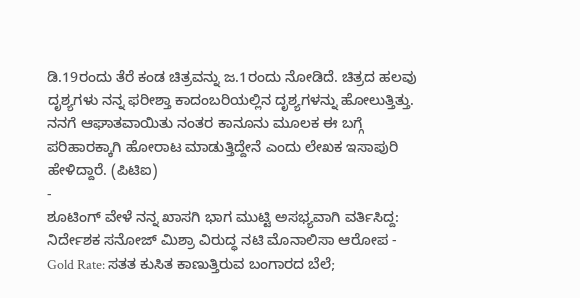ಡಿ.19ರಂದು ತೆರೆ ಕಂಡ ಚಿತ್ರವನ್ನು ಜ.1ರಂದು ನೋಡಿದೆ. ಚಿತ್ರದ ಹಲವು ದೃಶ್ಯಗಳು ನನ್ನ ಫರೀಶ್ತಾ ಕಾದಂಬರಿಯಲ್ಲಿನ ದೃಶ್ಯಗಳನ್ನು ಹೋಲುತ್ತಿತ್ತು. ನನಗೆ ಆಘಾತವಾಯಿತು ನಂತರ ಕಾನೂನು ಮೂಲಕ ಈ ಬಗ್ಗೆ ಪರಿಹಾರಕ್ಕಾಗಿ ಹೋರಾಟ ಮಾಡುತ್ತಿದ್ದೇನೆ ಎಂದು ಲೇಖಕ ಇಸಾಪುರಿ ಹೇಳಿದ್ದಾರೆ. (ಪಿಟಿಐ)
-
ಶೂಟಿಂಗ್ ವೇಳೆ ನನ್ನ ಖಾಸಗಿ ಭಾಗ ಮುಟ್ಟಿ ಅಸಭ್ಯವಾಗಿ ವರ್ತಿಸಿದ್ದ: ನಿರ್ದೇಶಕ ಸನೋಜ್ ಮಿಶ್ರಾ ವಿರುದ್ಧ ನಟಿ ಮೊನಾಲಿಸಾ ಆರೋಪ -
Gold Rate: ಸತತ ಕುಸಿತ ಕಾಣುತ್ತಿರುವ ಬಂಗಾರದ ಬೆಲೆ;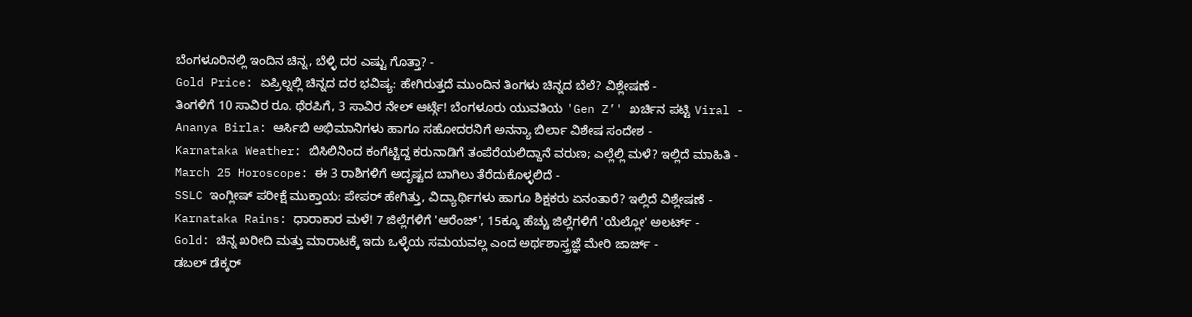ಬೆಂಗಳೂರಿನಲ್ಲಿ ಇಂದಿನ ಚಿನ್ನ, ಬೆಳ್ಳಿ ದರ ಎಷ್ಟು ಗೊತ್ತಾ? -
Gold Price: ಏಪ್ರಿಲ್ನಲ್ಲಿ ಚಿನ್ನದ ದರ ಭವಿಷ್ಯ: ಹೇಗಿರುತ್ತದೆ ಮುಂದಿನ ತಿಂಗಳು ಚಿನ್ನದ ಬೆಲೆ? ವಿಶ್ಲೇಷಣೆ -
ತಿಂಗಳಿಗೆ 10 ಸಾವಿರ ರೂ. ಥೆರಪಿಗೆ, 3 ಸಾವಿರ ನೇಲ್ ಆರ್ಟ್ಗೆ! ಬೆಂಗಳೂರು ಯುವತಿಯ 'Gen Z’' ಖರ್ಚಿನ ಪಟ್ಟಿ Viral -
Ananya Birla: ಆರ್ಸಿಬಿ ಅಭಿಮಾನಿಗಳು ಹಾಗೂ ಸಹೋದರನಿಗೆ ಅನನ್ಯಾ ಬಿರ್ಲಾ ವಿಶೇಷ ಸಂದೇಶ -
Karnataka Weather: ಬಿಸಿಲಿನಿಂದ ಕಂಗೆಟ್ಟಿದ್ದ ಕರುನಾಡಿಗೆ ತಂಪೆರೆಯಲಿದ್ದಾನೆ ವರುಣ; ಎಲ್ಲೆಲ್ಲಿ ಮಳೆ? ಇಲ್ಲಿದೆ ಮಾಹಿತಿ -
March 25 Horoscope: ಈ 3 ರಾಶಿಗಳಿಗೆ ಅದೃಷ್ಟದ ಬಾಗಿಲು ತೆರೆದುಕೊಳ್ಳಲಿದೆ -
SSLC ಇಂಗ್ಲೀಷ್ ಪರೀಕ್ಷೆ ಮುಕ್ತಾಯ: ಪೇಪರ್ ಹೇಗಿತ್ತು, ವಿದ್ಯಾರ್ಥಿಗಳು ಹಾಗೂ ಶಿಕ್ಷಕರು ಏನಂತಾರೆ? ಇಲ್ಲಿದೆ ವಿಶ್ಲೇಷಣೆ -
Karnataka Rains: ಧಾರಾಕಾರ ಮಳೆ! 7 ಜಿಲ್ಲೆಗಳಿಗೆ 'ಆರೆಂಜ್', 15ಕ್ಕೂ ಹೆಚ್ಚು ಜಿಲ್ಲೆಗಳಿಗೆ 'ಯೆಲ್ಲೋ' ಅಲರ್ಟ್ -
Gold: ಚಿನ್ನ ಖರೀದಿ ಮತ್ತು ಮಾರಾಟಕ್ಕೆ ಇದು ಒಳ್ಳೆಯ ಸಮಯವಲ್ಲ ಎಂದ ಅರ್ಥಶಾಸ್ತ್ರಜ್ಞೆ ಮೇರಿ ಜಾರ್ಜ್ -
ಡಬಲ್ ಡೆಕ್ಕರ್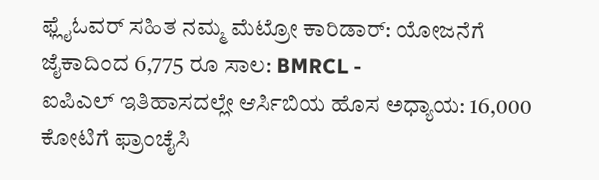ಫ್ಲೈಓವರ್ ಸಹಿತ ನಮ್ಮ ಮೆಟ್ರೋ ಕಾರಿಡಾರ್: ಯೋಜನೆಗೆ ಜೈಕಾದಿಂದ 6,775 ರೂ ಸಾಲ: BMRCL -
ಐಪಿಎಲ್ ಇತಿಹಾಸದಲ್ಲೇ ಆರ್ಸಿಬಿಯ ಹೊಸ ಅಧ್ಯಾಯ: 16,000 ಕೋಟಿಗೆ ಫ್ರಾಂಚೈಸಿ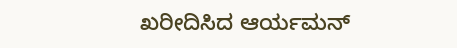ಖರೀದಿಸಿದ ಆರ್ಯಮನ್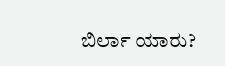ಬಿರ್ಲಾ ಯಾರು?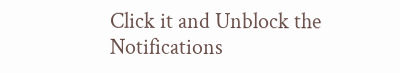Click it and Unblock the Notifications